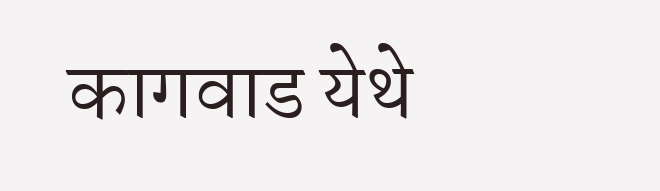कागवाड येथे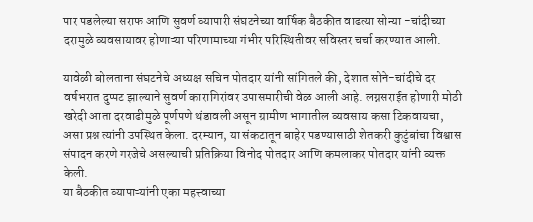पार पडलेल्या सराफ आणि सुवर्ण व्यापारी संघटनेच्या वार्षिक बैठकीत वाढत्या सोन्या -चांदीच्या दरामुळे व्यवसायावर होणाऱ्या परिणामाच्या गंभीर परिस्थितीवर सविस्तर चर्चा करण्यात आली.

यावेळी बोलताना संघटनेचे अध्यक्ष सचिन पोतदार यांनी सांगितले की, देशात सोने-चांदीचे दर वर्षभरात दुप्पट झाल्याने सुवर्ण कारागिरांवर उपासमारीची वेळ आली आहे. लग्नसराईत होणारी मोठी खरेदी आता दरवाढीमुळे पूर्णपणे थंडावली असून ग्रामीण भागातील व्यवसाय कसा टिकवायचा, असा प्रश्न त्यांनी उपस्थित केला. दरम्यान, या संकटातून बाहेर पडण्यासाठी शेतकरी कुटुंबांचा विश्वास संपादन करणे गरजेचे असल्याची प्रतिक्रिया विनोद पोतदार आणि कमलाकर पोतदार यांनी व्यक्त केली.
या बैठकीत व्यापाऱ्यांनी एका महत्त्वाच्या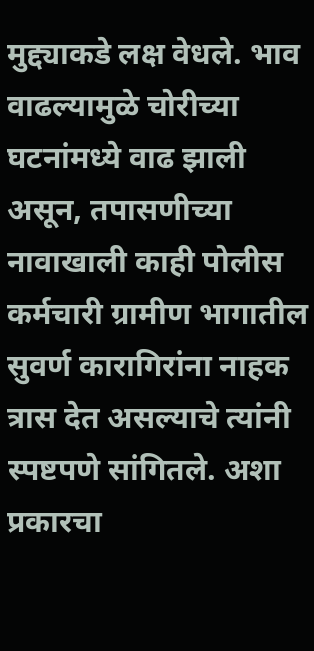मुद्द्याकडे लक्ष वेधले. भाव वाढल्यामुळे चोरीच्या घटनांमध्ये वाढ झाली असून, तपासणीच्या नावाखाली काही पोलीस कर्मचारी ग्रामीण भागातील सुवर्ण कारागिरांना नाहक त्रास देत असल्याचे त्यांनी स्पष्टपणे सांगितले. अशा प्रकारचा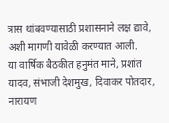त्रास थांबवण्यासाठी प्रशासनाने लक्ष द्यावे, अशी मागणी यावेळी करण्यात आली.
या वार्षिक बैठकीत हनुमंत माने, प्रशांत यादव, संभाजी देशमुख, दिवाकर पोतदार, नारायण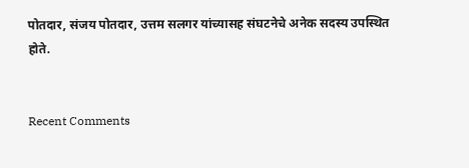पोतदार, संजय पोतदार, उत्तम सलगर यांच्यासह संघटनेचे अनेक सदस्य उपस्थित होते.


Recent Comments